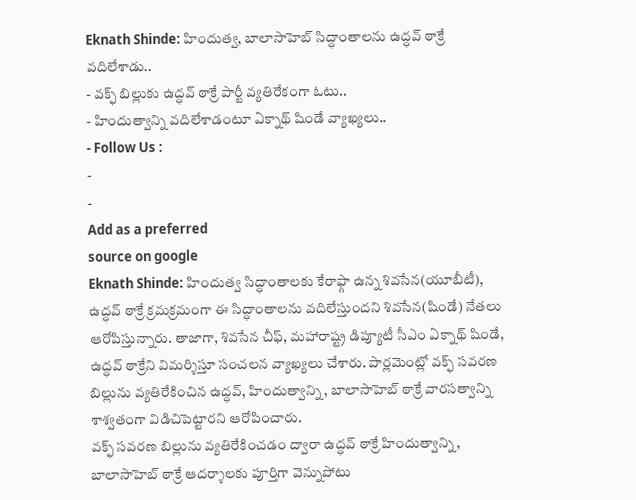Eknath Shinde: హిందుత్వ, బాలాసాహెబ్ సిద్ధాంతాలను ఉద్ధవ్ ఠాక్రే వదిలేశాడు..
- వక్ఫ్ బిల్లుకు ఉద్ధవ్ ఠాక్రే పార్టీ వ్యతిరేకంగా ఓటు..
- హిందుత్వాన్ని వదిలేశాడంటూ ఏక్నాథ్ షిండే వ్యాఖ్యలు..
- Follow Us :
-
-
Add as a preferred
source on google
Eknath Shinde: హిందుత్వ సిద్ధాంతాలకు కేరాఫ్గా ఉన్న శివసేన(యూబీటీ), ఉద్ధవ్ ఠాక్రే క్రమక్రమంగా ఈ సిద్ధాంతాలను వదిలేస్తుందని శివసేన(షిండే) నేతలు ఆరోపిస్తున్నారు. తాజాగా, శివసేన చీఫ్, మహారాష్ట్ర డిప్యూటీ సీఎం ఏక్నాథ్ షిండే, ఉద్ధవ్ ఠాక్రేని విమర్శిస్తూ సంచలన వ్యాఖ్యలు చేశారు. పార్లమెంట్లో వక్ఫ్ సవరణ బిల్లును వ్యతిరేకించిన ఉద్ధవ్, హిందుత్వాన్ని, బాలాసాహెబ్ ఠాక్రే వారసత్వాన్ని శాశ్వతంగా విడిచిపెట్టారని ఆరోపించారు.
వక్ఫ్ సవరణ బిల్లును వ్యతిరేకించడం ద్వారా ఉద్ధవ్ ఠాక్రే హిందుత్వాన్ని, బాలాసాహెబ్ ఠాక్రే ఆదర్శాలకు పూర్తిగా వెన్నుపోటు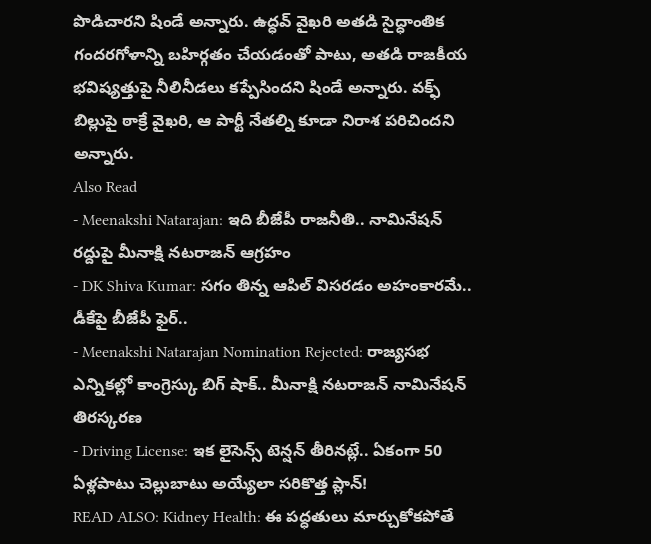పొడిచారని షిండే అన్నారు. ఉద్ధవ్ వైఖరి అతడి సైద్ధాంతిక గందరగోళాన్ని బహిర్గతం చేయడంతో పాటు, అతడి రాజకీయ భవిష్యత్తుపై నీలినీడలు కప్పేసిందని షిండే అన్నారు. వక్ఫ్ బిల్లుపై ఠాక్రే వైఖరి, ఆ పార్టీ నేతల్ని కూడా నిరాశ పరిచిందని అన్నారు.
Also Read
- Meenakshi Natarajan: ఇది బీజేపీ రాజనీతి.. నామినేషన్ రద్దుపై మీనాక్షి నటరాజన్ ఆగ్రహం
- DK Shiva Kumar: సగం తిన్న ఆపిల్ విసరడం అహంకారమే.. డీకేపై బీజేపీ ఫైర్..
- Meenakshi Natarajan Nomination Rejected: రాజ్యసభ ఎన్నికల్లో కాంగ్రెస్కు బిగ్ షాక్.. మీనాక్షి నటరాజన్ నామినేషన్ తిరస్కరణ
- Driving License: ఇక లైసెన్స్ టెన్షన్ తీరినట్లే.. ఏకంగా 50 ఏళ్లపాటు చెల్లుబాటు అయ్యేలా సరికొత్త ప్లాన్!
READ ALSO: Kidney Health: ఈ పద్ధతులు మార్చుకోకపోతే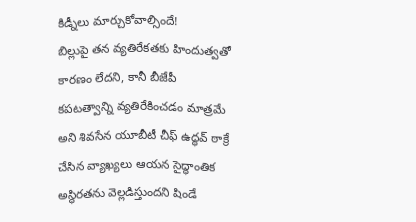కిడ్నీలు మార్చుకోవాల్సిందే!
బిల్లుపై తన వ్యతిరేకతకు హిందుత్వతో కారణం లేదని, కానీ బీజేపీ కపటత్వాన్ని వ్యతిరేకించడం మాత్రమే అని శివసేన యూబీటీ చీఫ్ ఉద్ధవ్ ఠాక్రే చేసిన వ్యాఖ్యలు ఆయన సైద్ధాంతిక అస్థిరతను వెల్లడిస్తుందని షిండే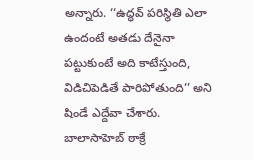అన్నారు. ‘‘ఉద్ధవ్ పరిస్థితి ఎలా ఉందంటే అతడు దేనైనా పట్టుకుంటే అది కాటేస్తుంది, విడిచిపెడితే పారిపోతుంది’’ అని షిండే ఎద్దేవా చేశారు.
బాలాసాహెబ్ ఠాక్రే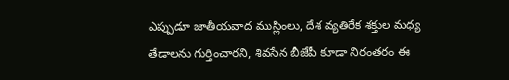ఎప్పుడూ జాతీయవాద ముస్లింలు, దేశ వ్యతిరేక శక్తుల మధ్య తేడాలను గుర్తించారని, శివసేన బీజేపీ కూడా నిరంతరం ఈ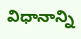విధానాన్ని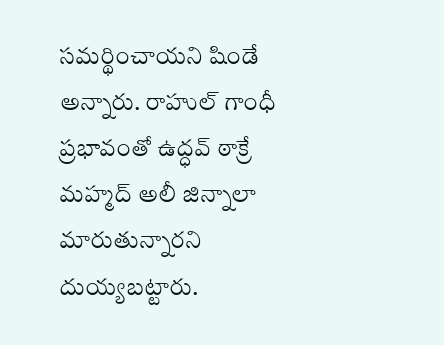సమర్థించాయని షిండే అన్నారు. రాహుల్ గాంధీ ప్రభావంతో ఉద్ధవ్ ఠాక్రే మహ్మద్ అలీ జిన్నాలా మారుతున్నారని దుయ్యబట్టారు.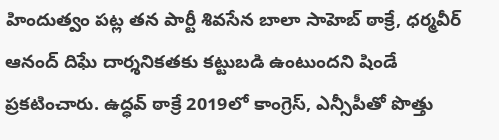హిందుత్వం పట్ల తన పార్టీ శివసేన బాలా సాహెబ్ ఠాక్రే, ధర్మవీర్ ఆనంద్ దిఘే దార్శనికతకు కట్టుబడి ఉంటుందని షిండే ప్రకటించారు. ఉద్ధవ్ ఠాక్రే 2019లో కాంగ్రెస్, ఎన్సీపీతో పొత్తు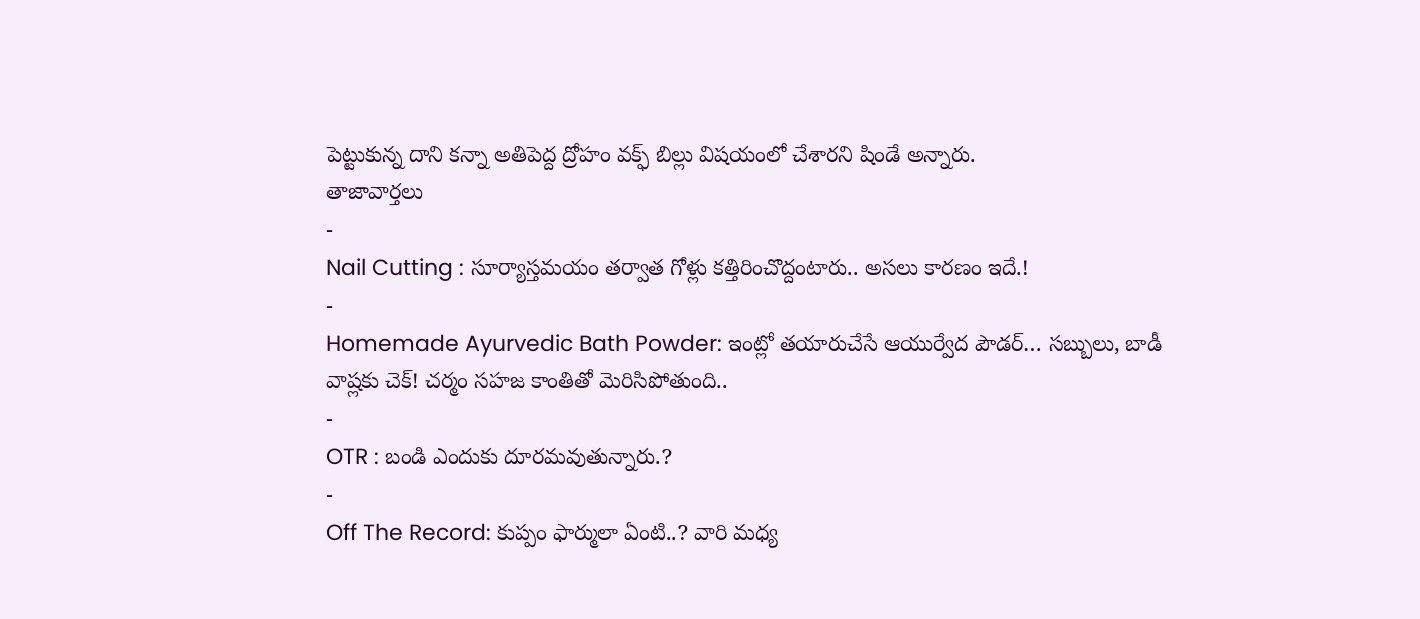పెట్టుకున్న దాని కన్నా అతిపెద్ద ద్రోహం వక్ఫ్ బిల్లు విషయంలో చేశారని షిండే అన్నారు.
తాజావార్తలు
-
Nail Cutting : సూర్యాస్తమయం తర్వాత గోళ్లు కత్తిరించొద్దంటారు.. అసలు కారణం ఇదే.!
-
Homemade Ayurvedic Bath Powder: ఇంట్లో తయారుచేసే ఆయుర్వేద పౌడర్… సబ్బులు, బాడీ వాష్లకు చెక్! చర్మం సహజ కాంతితో మెరిసిపోతుంది..
-
OTR : బండి ఎందుకు దూరమవుతున్నారు.?
-
Off The Record: కుప్పం ఫార్ములా ఏంటి..? వారి మధ్య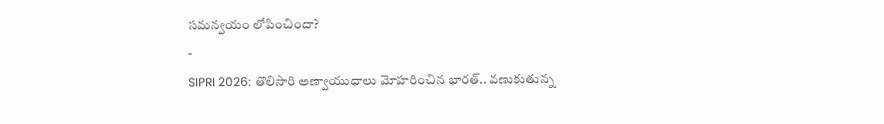సమన్వయం లోపించిందా?
-
SIPRI 2026: తొలిసారి అణ్వాయుధాలు మోహరించిన భారత్.. వణుకుతున్న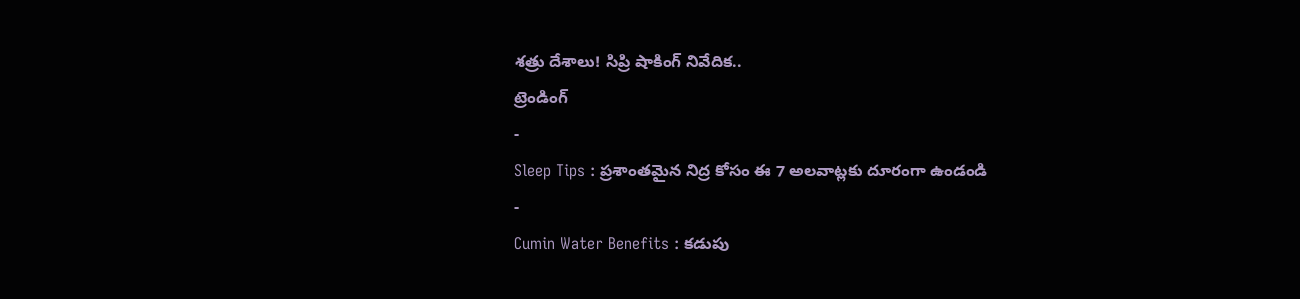శత్రు దేశాలు! సిప్రి షాకింగ్ నివేదిక..
ట్రెండింగ్
-
Sleep Tips : ప్రశాంతమైన నిద్ర కోసం ఈ 7 అలవాట్లకు దూరంగా ఉండండి
-
Cumin Water Benefits : కడుపు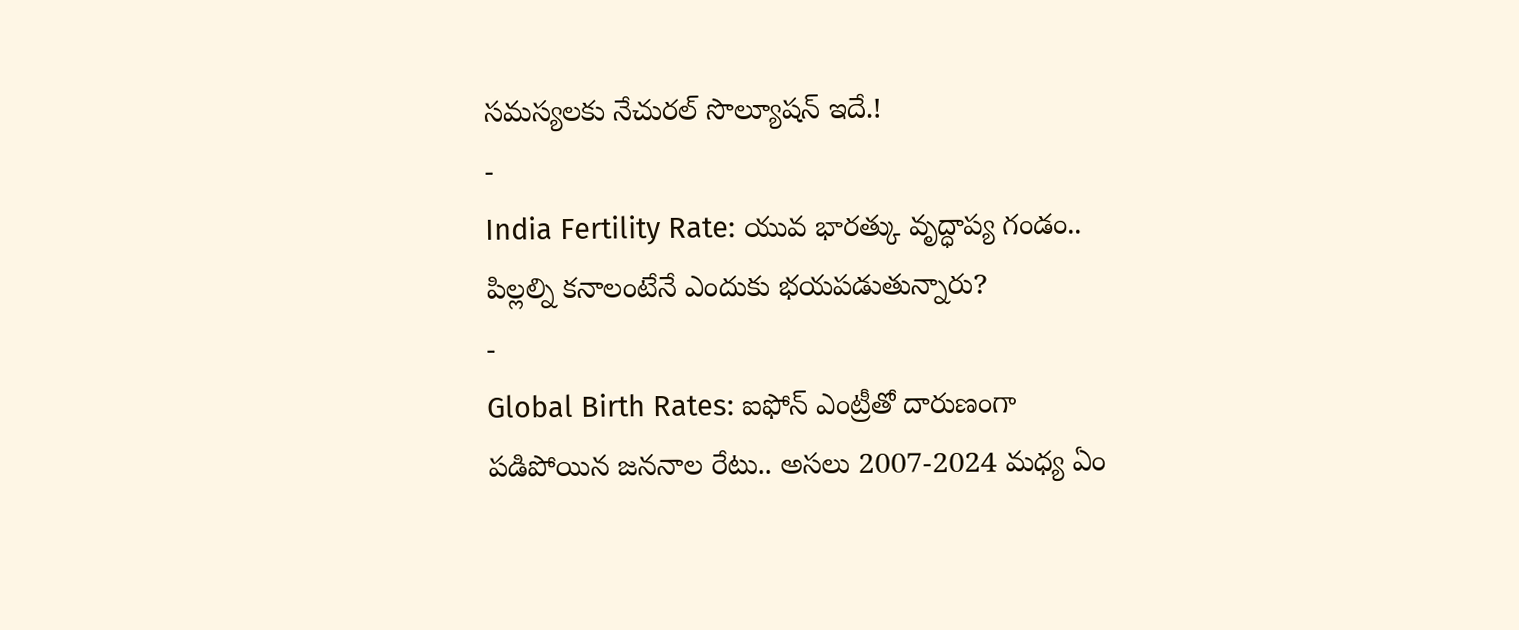సమస్యలకు నేచురల్ సొల్యూషన్ ఇదే.!
-
India Fertility Rate: యువ భారత్కు వృద్ధాప్య గండం.. పిల్లల్ని కనాలంటేనే ఎందుకు భయపడుతున్నారు?
-
Global Birth Rates: ఐఫోన్ ఎంట్రీతో దారుణంగా పడిపోయిన జననాల రేటు.. అసలు 2007-2024 మధ్య ఏం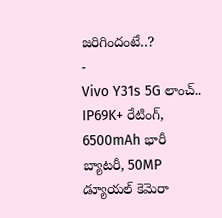జరిగిందంటే..?
-
Vivo Y31s 5G లాంచ్.. IP69K+ రేటింగ్, 6500mAh భారీ బ్యాటరీ, 50MP డ్యూయల్ కెమెరా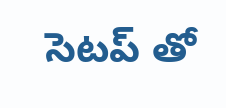సెటప్ తో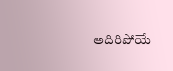అదిరిపోయే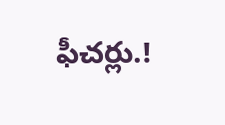ఫీచర్లు.!